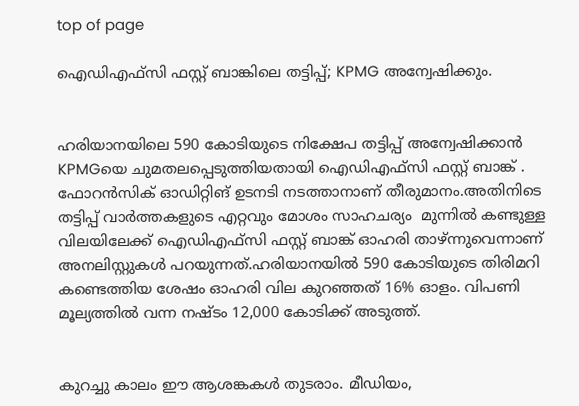top of page

ഐഡിഎഫ്സി ഫസ്റ്റ് ബാങ്കിലെ തട്ടിപ്പ്; KPMG അന്വേഷിക്കും.


ഹരിയാനയിലെ 590 കോടിയുടെ നിക്ഷേപ തട്ടിപ്പ് അന്വേഷിക്കാൻ KPMGയെ ചുമതലപ്പെടുത്തിയതായി ഐഡിഎഫ്സി ഫസ്റ്റ് ബാങ്ക് . ഫോറൻസിക് ഓഡിറ്റിങ് ഉടനടി നടത്താനാണ് തീരുമാനം.അതിനിടെ  തട്ടിപ്പ് വാർത്തകളുടെ എറ്റവും മോശം സാഹചര്യം  മുന്നിൽ കണ്ടുള്ള വിലയിലേക്ക് ഐഡിഎഫ്സി ഫസ്റ്റ് ബാങ്ക് ഓഹരി താഴ്ന്നുവെന്നാണ് അനലിസ്റ്റുകൾ പറയുന്നത്.ഹരിയാനയിൽ 590 കോടിയുടെ തിരിമറി കണ്ടെത്തിയ ശേഷം ഓഹരി വില കുറഞ്ഞത് 16% ഓളം. വിപണി മൂല്യത്തിൽ വന്ന നഷ്ടം 12,000 കോടിക്ക് അടുത്ത്.


കുറച്ചു കാലം ഈ ആശങ്കകൾ തുടരാം. മീഡിയം,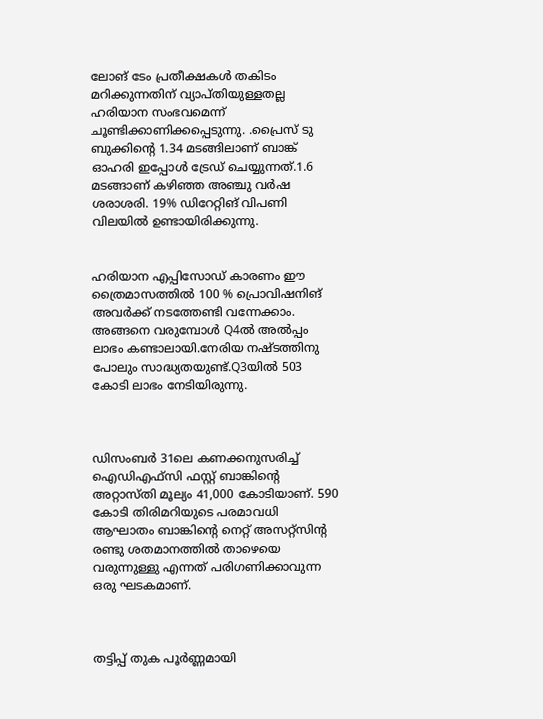ലോങ് ടേം പ്രതീക്ഷകൾ തകിടം മറിക്കുന്നതിന് വ്യാപ്തിയുള്ളതല്ല ഹരിയാന സംഭവമെന്ന് ചൂണ്ടിക്കാണിക്കപ്പെടുന്നു. .പ്രൈസ് ടു ബുക്കിൻ്റെ 1.34 മടങ്ങിലാണ് ബാങ്ക് ഓഹരി ഇപ്പോൾ ട്രേഡ് ചെയ്യുന്നത്.1.6 മടങ്ങാണ് കഴിഞ്ഞ അഞ്ചു വർഷ ശരാശരി. 19% ഡിറേറ്റിങ് വിപണി വിലയിൽ ഉണ്ടായിരിക്കുന്നു.


ഹരിയാന എപ്പിസോഡ് കാരണം ഈ ത്രൈമാസത്തിൽ 100 % പ്രൊവിഷനിങ് അവർക്ക് നടത്തേണ്ടി വന്നേക്കാം. അങ്ങനെ വരുമ്പോൾ Q4ൽ അൽപ്പം ലാഭം കണ്ടാലായി.നേരിയ നഷ്ടത്തിനു പോലും സാദ്ധ്യതയുണ്ട്.Q3യിൽ 503 കോടി ലാഭം നേടിയിരുന്നു.



ഡിസംബർ 31ലെ കണക്കനുസരിച്ച് ഐഡിഎഫ്സി ഫസ്റ്റ് ബാങ്കിൻ്റെ അറ്റാസ്തി മൂല്യം 41,000 കോടിയാണ്. 590 കോടി തിരിമറിയുടെ പരമാവധി ആഘാതം ബാങ്കിൻ്റെ നെറ്റ് അസറ്റ്സിൻ്റ രണ്ടു ശതമാനത്തിൽ താഴെയെ വരുന്നുള്ളു എന്നത് പരിഗണിക്കാവുന്ന ഒരു ഘടകമാണ്.



തട്ടിപ്പ് തുക പൂർണ്ണമായി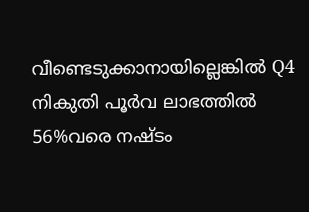വീണ്ടെടുക്കാനായില്ലെങ്കിൽ Q4 നികുതി പൂർവ ലാഭത്തിൽ 56%വരെ നഷ്ടം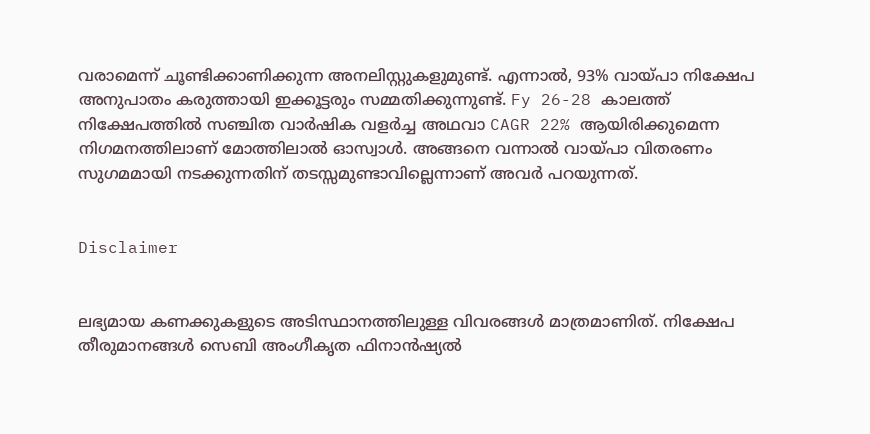വരാമെന്ന് ചൂണ്ടിക്കാണിക്കുന്ന അനലിസ്റ്റുകളുമുണ്ട്. എന്നാൽ, 93% വായ്പാ നിക്ഷേപ അനുപാതം കരുത്തായി ഇക്കൂട്ടരും സമ്മതിക്കുന്നുണ്ട്. Fy 26-28 കാലത്ത് നിക്ഷേപത്തിൽ സഞ്ചിത വാർഷിക വളർച്ച അഥവാ CAGR 22% ആയിരിക്കുമെന്ന നിഗമനത്തിലാണ് മോത്തിലാൽ ഓസ്വാൾ. അങ്ങനെ വന്നാൽ വായ്പാ വിതരണം സുഗമമായി നടക്കുന്നതിന് തടസ്സമുണ്ടാവില്ലെന്നാണ് അവർ പറയുന്നത്.


Disclaimer


ലഭ്യമായ കണക്കുകളുടെ അടിസ്ഥാനത്തിലുള്ള വിവരങ്ങൾ മാത്രമാണിത്. നിക്ഷേപ തീരുമാനങ്ങൾ സെബി അംഗീകൃത ഫിനാൻഷ്യൽ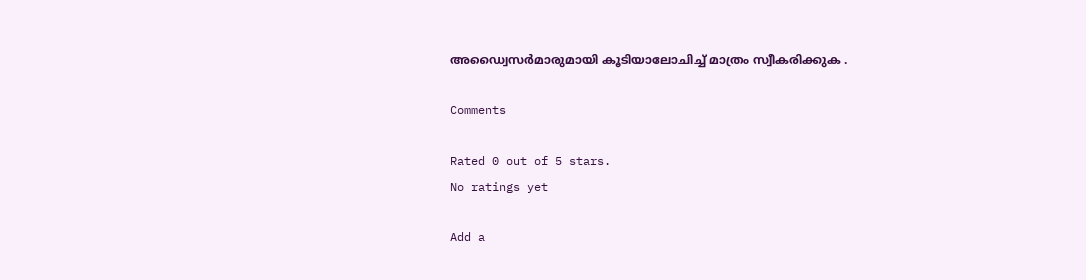അഡ്വൈസർമാരുമായി കൂടിയാലോചിച്ച് മാത്രം സ്വീകരിക്കുക .

Comments

Rated 0 out of 5 stars.
No ratings yet

Add a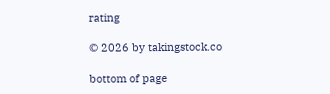rating

© 2026 by takingstock.co

bottom of page